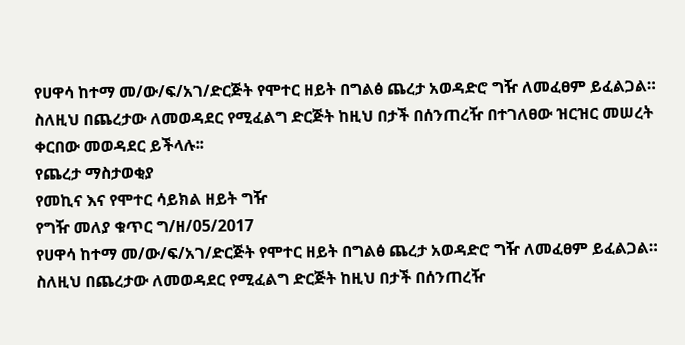የሀዋሳ ከተማ መ/ው/ፍ/አገ/ድርጅት የሞተር ዘይት በግልፅ ጨረታ አወዳድሮ ግዥ ለመፈፀም ይፈልጋል። ስለዚህ በጨረታው ለመወዳደር የሚፈልግ ድርጅት ከዚህ በታች በሰንጠረዥ በተገለፀው ዝርዝር መሠረት ቀርበው መወዳደር ይችላሉ፡፡
የጨረታ ማስታወቂያ
የመኪና እና የሞተር ሳይክል ዘይት ግዥ
የግዥ መለያ ቁጥር ግ/ዘ/05/2017
የሀዋሳ ከተማ መ/ው/ፍ/አገ/ድርጅት የሞተር ዘይት በግልፅ ጨረታ አወዳድሮ ግዥ ለመፈፀም ይፈልጋል። ስለዚህ በጨረታው ለመወዳደር የሚፈልግ ድርጅት ከዚህ በታች በሰንጠረዥ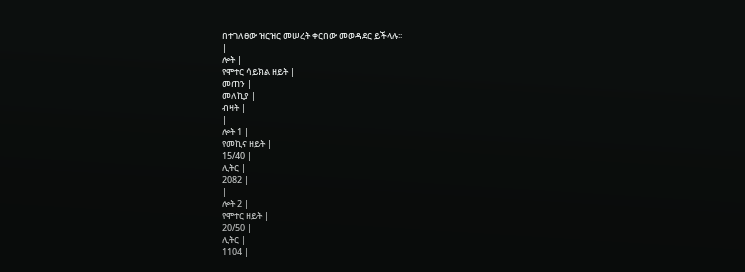በተገለፀው ዝርዝር መሠረት ቀርበው መወዳደር ይችላሉ፡፡
|
ሎት |
የሞተር ሳይክል ዘይት |
መጠን |
መለኪያ |
ብዛት |
|
ሎት 1 |
የመኪና ዘይት |
15/40 |
ሊትር |
2082 |
|
ሎት 2 |
የሞተር ዘይት |
20/50 |
ሊትር |
1104 |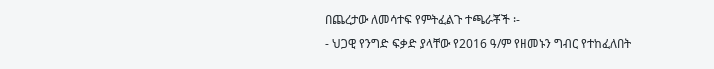በጨረታው ለመሳተፍ የምትፈልጉ ተጫራቾች ፡-
- ህጋዊ የንግድ ፍቃድ ያላቸው የ2016 ዓ/ም የዘመኑን ግብር የተከፈለበት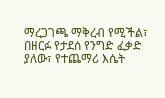ማረጋገጫ ማቅረብ የሚችል፣ በዘርፉ የታደሰ የንግድ ፈቃድ ያለው፣ የተጨማሪ እሴት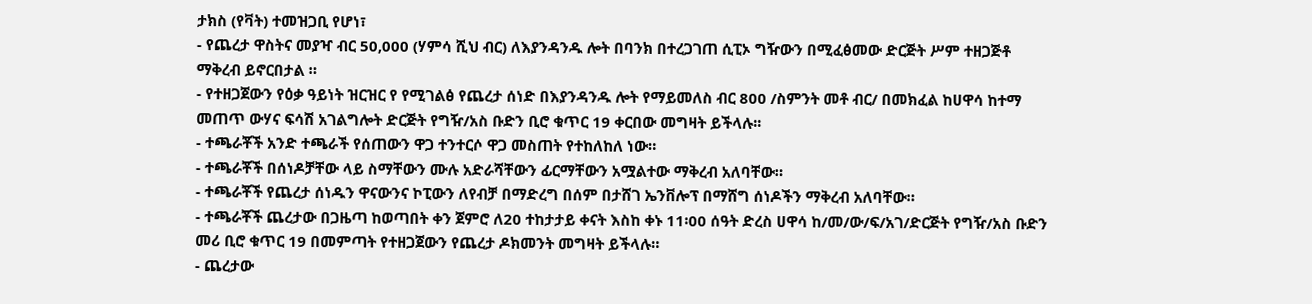ታክስ (የቫት) ተመዝጋቢ የሆነ፣
- የጨረታ ዋስትና መያዣ ብር 50,000 (ሃምሳ ሺህ ብር) ለእያንዳንዱ ሎት በባንክ በተረጋገጠ ሲፒኦ ግዥውን በሚፈፅመው ድርጅት ሥም ተዘጋጅቶ ማቅረብ ይኖርበታል ።
- የተዘጋጀውን የዕቃ ዓይነት ዝርዝር የ የሚገልፅ የጨረታ ሰነድ በእያንዳንዱ ሎት የማይመለስ ብር 800 /ስምንት መቶ ብር/ በመክፈል ከሀዋሳ ከተማ መጠጥ ውሃና ፍሳሽ አገልግሎት ድርጅት የግዥ/አስ ቡድን ቢሮ ቁጥር 19 ቀርበው መግዛት ይችላሉ፡፡
- ተጫራቾች አንድ ተጫራች የሰጠውን ዋጋ ተንተርሶ ዋጋ መስጠት የተከለከለ ነው።
- ተጫራቾች በሰነዶቻቸው ላይ ስማቸውን ሙሉ አድራሻቸውን ፊርማቸውን አሟልተው ማቅረብ አለባቸው።
- ተጫራቾች የጨረታ ሰነዱን ዋናውንና ኮፒውን ለየብቻ በማድረግ በሰም በታሸገ ኤንቨሎፕ በማሸግ ሰነዶችን ማቅረብ አለባቸው።
- ተጫራቾች ጨረታው በጋዜጣ ከወጣበት ቀን ጀምሮ ለ20 ተከታታይ ቀናት እስከ ቀኑ 11፡00 ሰዓት ድረስ ሀዋሳ ከ/መ/ው/ፍ/አገ/ድርጅት የግዥ/አስ ቡድን መሪ ቢሮ ቁጥር 19 በመምጣት የተዘጋጀውን የጨረታ ዶክመንት መግዛት ይችላሉ።
- ጨረታው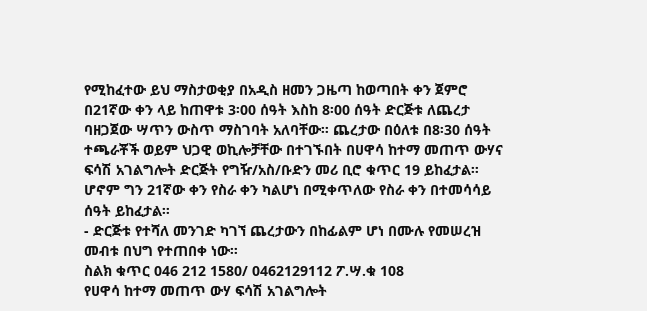የሚከፈተው ይህ ማስታወቂያ በአዲስ ዘመን ጋዜጣ ከወጣበት ቀን ጀምሮ በ21ኛው ቀን ላይ ከጠዋቱ 3፡00 ሰዓት እስከ 8፡00 ሰዓት ድርጅቱ ለጨረታ ባዘጋጀው ሣጥን ውስጥ ማስገባት አለባቸው። ጨረታው በዕለቱ በ8፡30 ሰዓት ተጫራቾች ወይም ህጋዊ ወኪሎቻቸው በተገኙበት በሀዋሳ ከተማ መጠጥ ውሃና ፍሳሽ አገልግሎት ድርጅት የግዥ/አስ/ቡድን መሪ ቢሮ ቁጥር 19 ይከፈታል። ሆኖም ግን 21ኛው ቀን የስራ ቀን ካልሆነ በሚቀጥለው የስራ ቀን በተመሳሳይ ሰዓት ይከፈታል።
- ድርጅቱ የተሻለ መንገድ ካገኘ ጨረታውን በከፊልም ሆነ በሙሉ የመሠረዝ መብቱ በህግ የተጠበቀ ነው።
ስልክ ቁጥር 046 212 1580/ 0462129112 ፖ.ሣ.ቁ 108
የሀዋሳ ከተማ መጠጥ ውሃ ፍሳሽ አገልግሎት